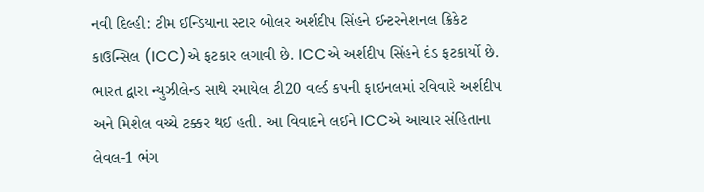નવી દિલ્હી: ટીમ ઈન્ડિયાના સ્ટાર બોલર અર્શદીપ સિંહને ઈન્ટરનેશનલ ક્રિકેટ કાઉન્સિલ (ICC)એ ફટકાર લગાવી છે. ICCએ અર્શદીપ સિંહને દંડ ફટકાર્યો છે. ભારત દ્વારા ન્યુઝીલેન્ડ સાથે રમાયેલ ટી20 વર્લ્ડ કપની ફાઇનલમાં રવિવારે અર્શદીપ અને મિશેલ વચ્ચે ટક્કર થઈ હતી. આ વિવાદને લઈને ICCએ આચાર સંહિતાના લેવલ-1 ભંગ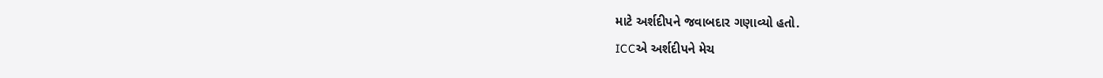માટે અર્શદીપને જવાબદાર ગણાવ્યો હતો.
ICCએ અર્શદીપને મેચ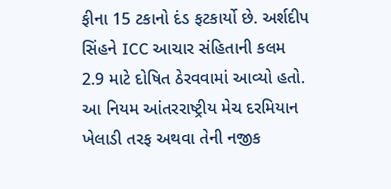ફીના 15 ટકાનો દંડ ફટકાર્યો છે. અર્શદીપ સિંહને ICC આચાર સંહિતાની કલમ 2.9 માટે દોષિત ઠેરવવામાં આવ્યો હતો. આ નિયમ આંતરરાષ્ટ્રીય મેચ દરમિયાન ખેલાડી તરફ અથવા તેની નજીક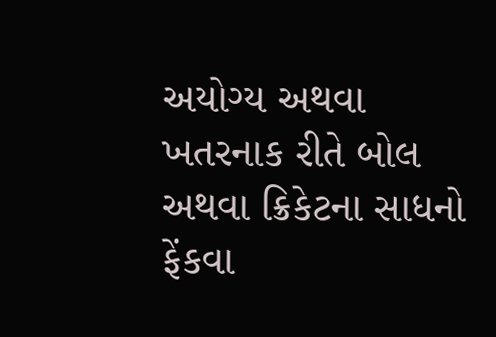અયોગ્ય અથવા ખતરનાક રીતે બોલ અથવા ક્રિકેટના સાધનો ફેંકવા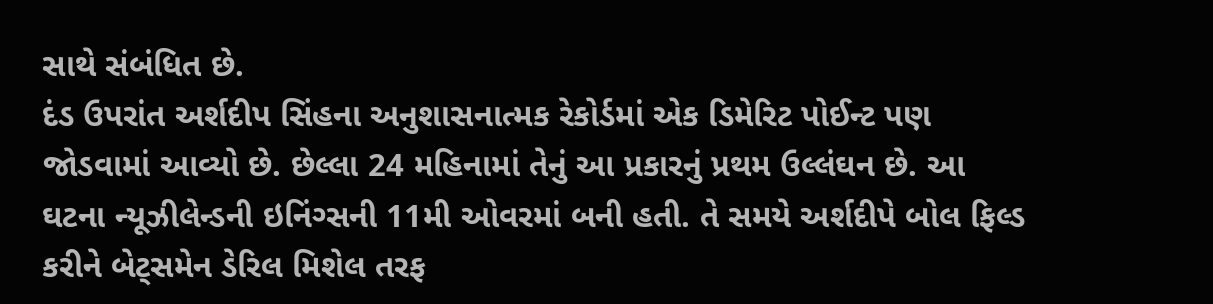સાથે સંબંધિત છે.
દંડ ઉપરાંત અર્શદીપ સિંહના અનુશાસનાત્મક રેકોર્ડમાં એક ડિમેરિટ પોઈન્ટ પણ જોડવામાં આવ્યો છે. છેલ્લા 24 મહિનામાં તેનું આ પ્રકારનું પ્રથમ ઉલ્લંઘન છે. આ ઘટના ન્યૂઝીલેન્ડની ઇનિંગ્સની 11મી ઓવરમાં બની હતી. તે સમયે અર્શદીપે બોલ ફિલ્ડ કરીને બેટ્સમેન ડેરિલ મિશેલ તરફ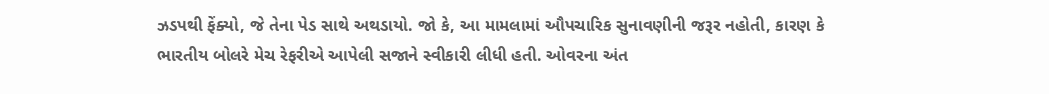ઝડપથી ફેંક્યો, જે તેના પેડ સાથે અથડાયો. જો કે, આ મામલામાં ઔપચારિક સુનાવણીની જરૂર નહોતી, કારણ કે ભારતીય બોલરે મેચ રેફરીએ આપેલી સજાને સ્વીકારી લીધી હતી. ઓવરના અંત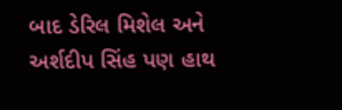બાદ ડેરિલ મિશેલ અને અર્શદીપ સિંહ પણ હાથ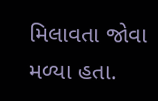મિલાવતા જોવા મળ્યા હતા.